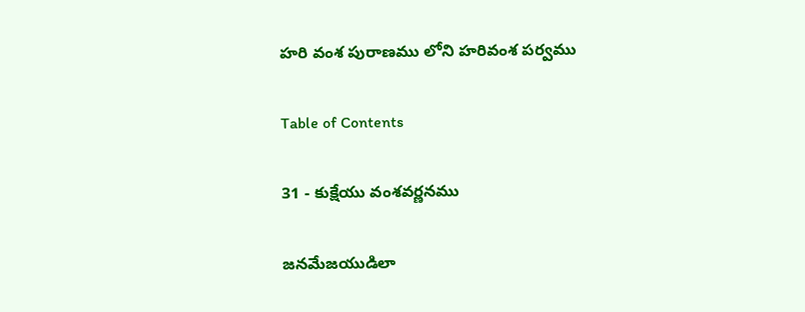హరి వంశ పురాణము లోని హరివంశ పర్వము

Table of Contents

31 - కుక్షేయు వంశవర్ణనము

జనమేజయుడిలా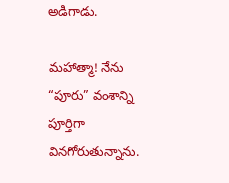అడిగాడు.

మహాత్మా! నేను “పూరు” వంశాన్ని పూర్తిగా వినగోరుతున్నాను.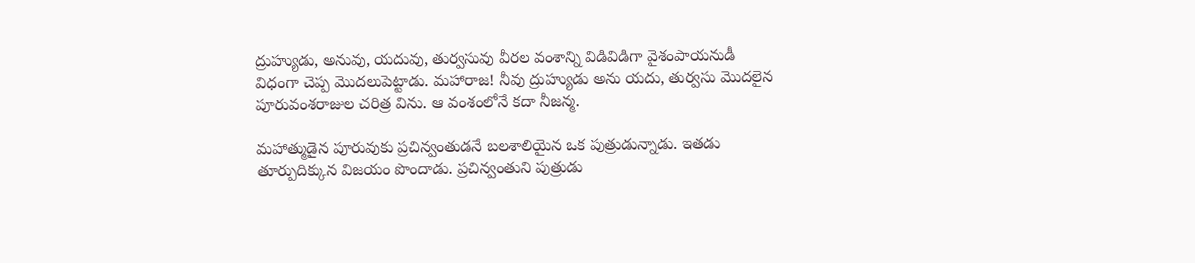ద్రుహ్యుడు, అనువు, యదువు, తుర్వసువు వీరల వంశాన్ని విడివిడిగా వైశంపాయనుడీ విధంగా చెప్ప మొదలుపెట్టాడు. మహారాజ! నీవు ద్రుహ్యుడు అను యదు, తుర్వసు మొదలైన పూరువంశరాజుల చరిత్ర విను. ఆ వంశంలోనే కదా నీజన్మ.

మహాత్ముడైన పూరువుకు ప్రచిన్వంతుడనే బలశాలియైన ఒక పుత్రుడున్నాడు. ఇతడు తూర్పుదిక్కున విజయం పొందాడు. ప్రచిన్వంతుని పుత్రుడు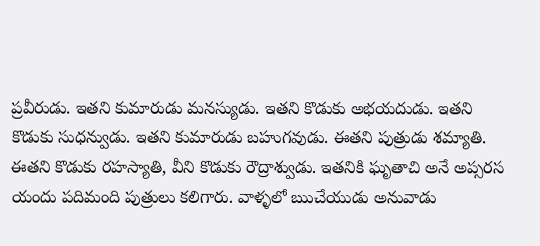ప్రవీరుడు. ఇతని కుమారుడు మనస్యుడు. ఇతని కొడుకు అభయదుడు. ఇతని కొడుకు సుధన్వుడు. ఇతని కుమారుడు బహుగవుడు. ఈతని పుత్రుడు శమ్యాతి. ఈతని కొడుకు రహస్యాతి, వీని కొడుకు రౌద్రాశ్వుడు. ఇతనికి ఘృతాచి అనే అప్సరస యందు పదిమంది పుత్రులు కలిగారు. వాళ్ళలో ఋచేయుడు అనువాడు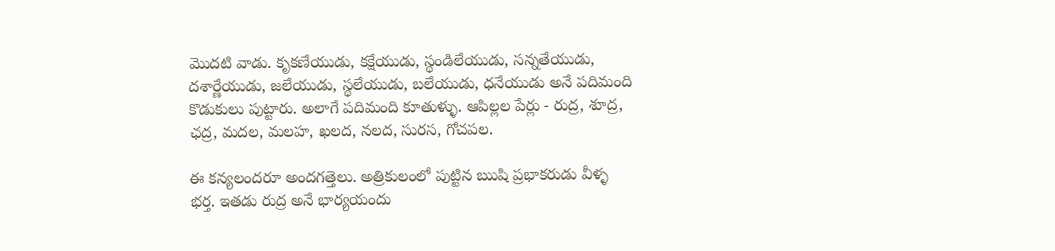మొదటి వాడు. కృకణేయుడు, కక్షేయుడు, స్థండిలేయుడు, సన్నతేయుడు, దశార్ణేయుడు, జలేయుడు, స్థలేయుడు, బలేయుడు, ధనేయుడు అనే పదిమంది కొడుకులు పుట్టారు. అలాగే పదిమంది కూతుళ్ళు. ఆపిల్లల పేర్లు - రుద్ర, శూద్ర, ఛద్ర, మదల, మలహ, ఖలద, నలద, సురస, గోచపల.

ఈ కన్యలందరూ అందగత్తెలు. అత్రికులంలో పుట్టిన ఋషి ప్రభాకరుడు వీళ్ళ భర్త. ఇతడు రుద్ర అనే భార్యయందు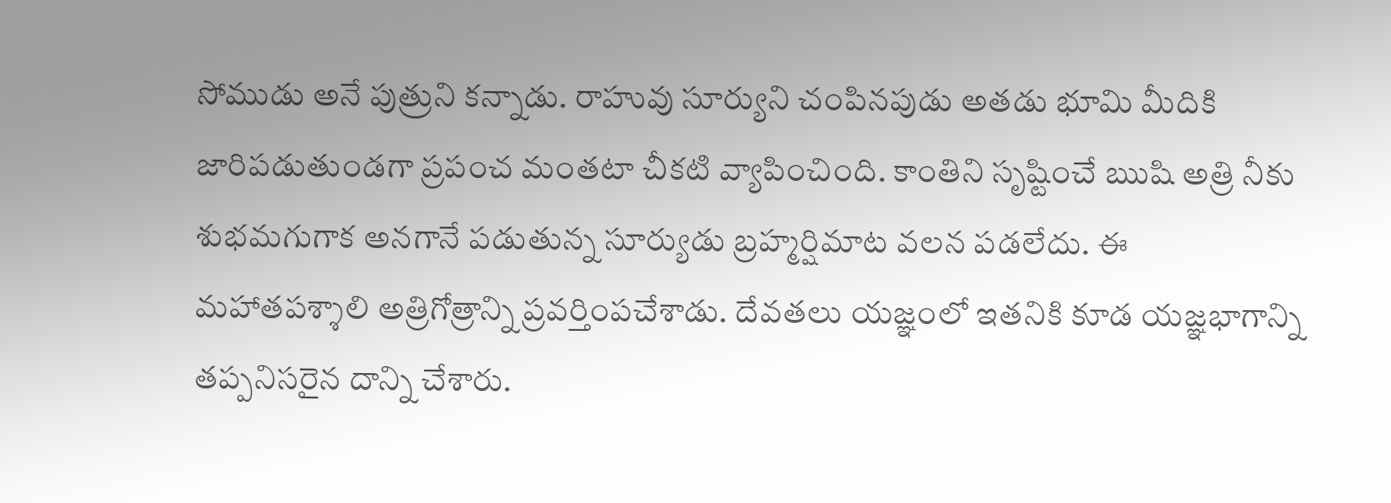సోముడు అనే పుత్రుని కన్నాడు. రాహువు సూర్యుని చంపినపుడు అతడు భూమి మీదికి జారిపడుతుండగా ప్రపంచ మంతటా చీకటి వ్యాపించింది. కాంతిని సృష్టించే ఋషి అత్రి నీకు శుభమగుగాక అనగానే పడుతున్న సూర్యుడు బ్రహ్మర్షిమాట వలన పడలేదు. ఈ మహాతపశ్శాలి అత్రిగోత్రాన్ని ప్రవర్తింపచేశాడు. దేవతలు యజ్ఞంలో ఇతనికి కూడ యజ్ఞభాగాన్ని తప్పనిసరైన దాన్ని చేశారు.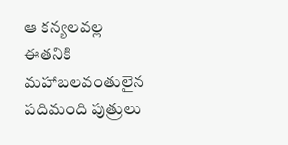ఆ కన్యలవల్ల ఈతనికి మహాబలవంతులైన పదిమంది పుత్రులు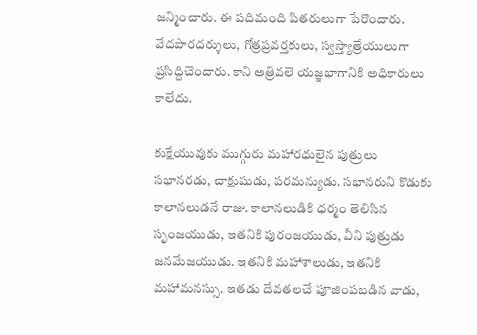జన్మించారు. ఈ పదిమంది పితరులుగా పేరొందారు. వేదపారదర్శులు, గోత్రప్రవర్తకులు, స్వస్త్యాత్రేయులుగా ప్రసిద్దిచెందారు. కాని అత్రివలె యజ్ఞభాగానికి అధికారులు కాలేదు.

కుక్షేయువుకు ముగ్గురు మహారధులైన పుత్రులు సభానరడు, చాక్షుషుడు, పరమన్యుడు. సభానరుని కొడుకు కాలానలుడనే రాజు. కాలానలుడికి ధర్మం తెలిసిన సృంజయుడు, ఇతనికి పురంజయుడు, వీని పుత్రుడు జనమేజయుడు. ఇతనికి మహాశాలుడు, ఇతనికి మహామనస్సు. ఇతడు దేవతలచే పూజింపబడిన వాడు,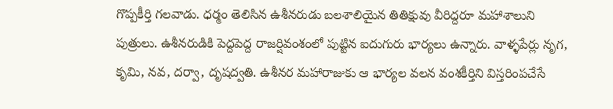గొప్పకీర్తి గలవాడు. ధర్మం తెలిసిన ఉశీనరుడు బలశాలియైన తితిక్షువు వీరిద్దరూ మహాశాలుని పుత్రులు. ఉశీనరుడికి పెద్దపెద్ద రాజర్షివంశంలో పుట్టిన ఐదుగురు భార్యలు ఉన్నారు. వాళ్ళపేర్లు నృగ, కృమి, నవ, దర్వా, దృషద్వతి. ఉశీనర మహారాజుకు ఆ భార్యల వలన వంశకీర్తిని విస్తరింపచేసే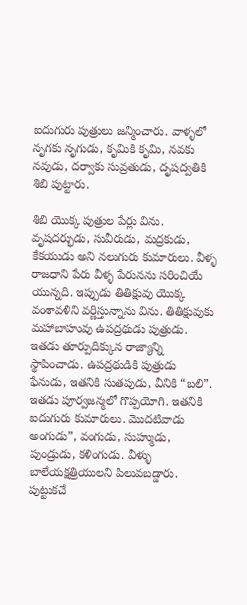ఐదుగురు పుత్రులు జన్మించారు. వాళ్ళలో నృగకు నృగుడు, కృమికి కృమి, నవకు నవుడు, దర్వాకు సువ్రతుడు, దృషద్వతికి శిబి పుట్టారు.

శిబి యొక్క పుత్రుల పేర్లు విను. వృషదర్భుడు, సువీరుడు, మద్రకుడు, కేకయుడు అని నలుగురు కుమారులు. వీళ్ళ రాజధాని పేరు వీళ్ళ పేరునను సరించియే యున్నది. ఇప్పుడు తితిక్షువు యొక్క వంశావళిని వర్ణిస్తున్నాను విను. తితిక్షువుకు మహాబాహువు ఉపద్రథుడు పుత్రుడు. ఇతడు తూర్పుదిక్కున రాజ్యాన్ని స్థాపించాడు. ఉపద్రథుడికి పుత్రుడు ఫేనుడు, ఇతనికి సుతపుడు, వీనికి “బలి”. ఇతడు పూర్వజన్మలో గొప్పయోగి. ఇతనికి ఐదుగురు కుమారులు. మొదటివాడు అంగుడు”, వంగుడు, సుహ్ముడు, పుండ్రుడు, కళింగుడు. వీళ్ళు బాలేయక్షత్రియులని పిలువబడ్డారు. పుట్టుకచే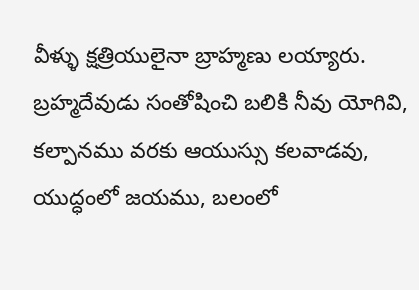వీళ్ళు క్షత్రియులైనా బ్రాహ్మణు లయ్యారు. బ్రహ్మదేవుడు సంతోషించి బలికి నీవు యోగివి, కల్పానము వరకు ఆయుస్సు కలవాడవు, యుద్ధంలో జయము, బలంలో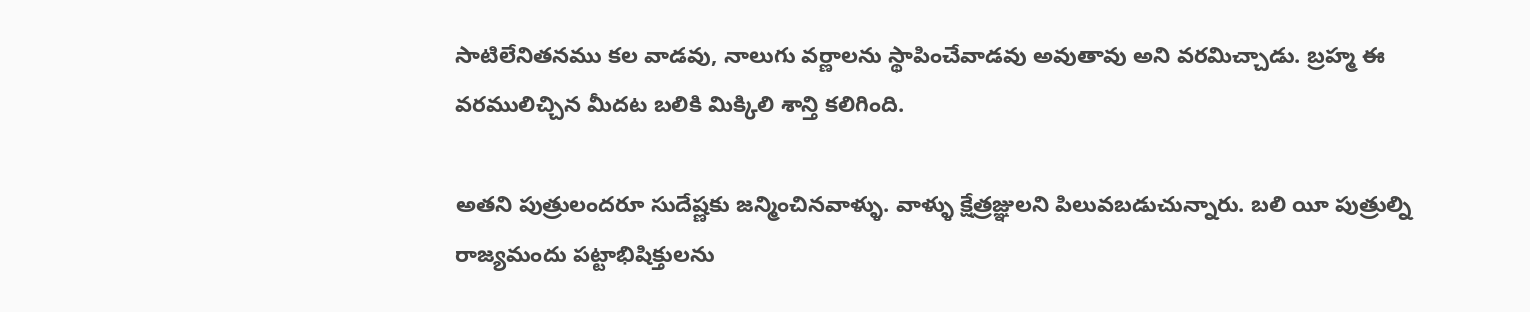సాటిలేనితనము కల వాడవు, నాలుగు వర్ణాలను స్థాపించేవాడవు అవుతావు అని వరమిచ్చాడు. బ్రహ్మ ఈ వరములిచ్చిన మీదట బలికి మిక్కిలి శాన్తి కలిగింది.

అతని పుత్రులందరూ సుదేష్ణకు జన్మించినవాళ్ళు. వాళ్ళు క్షేత్రజ్ఞులని పిలువబడుచున్నారు. బలి యీ పుత్రుల్ని రాజ్యమందు పట్టాభిషిక్తులను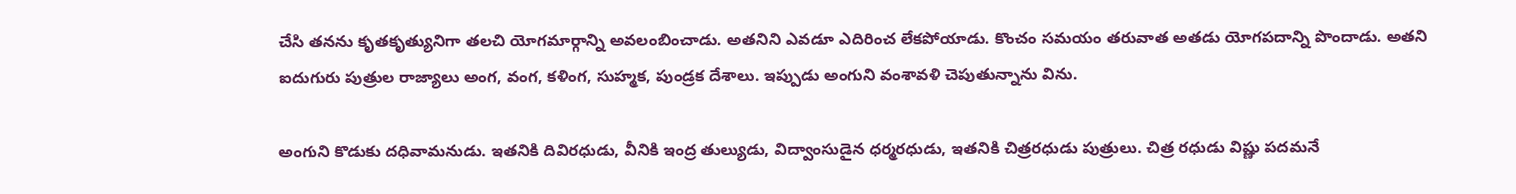చేసి తనను కృతకృత్యునిగా తలచి యోగమార్గాన్ని అవలంబించాడు. అతనిని ఎవడూ ఎదిరించ లేకపోయాడు. కొంచం సమయం తరువాత అతడు యోగపదాన్ని పొందాడు. అతని ఐదుగురు పుత్రుల రాజ్యాలు అంగ, వంగ, కళింగ, సుహ్మక, పుండ్రక దేశాలు. ఇప్పుడు అంగుని వంశావళి చెపుతున్నాను విను.

అంగుని కొడుకు దధివామనుడు. ఇతనికి దివిరధుడు, వీనికి ఇంద్ర తుల్యుడు, విద్వాంసుడైన ధర్మరధుడు, ఇతనికి చిత్రరధుడు పుత్రులు. చిత్ర రధుడు విష్ణు పదమనే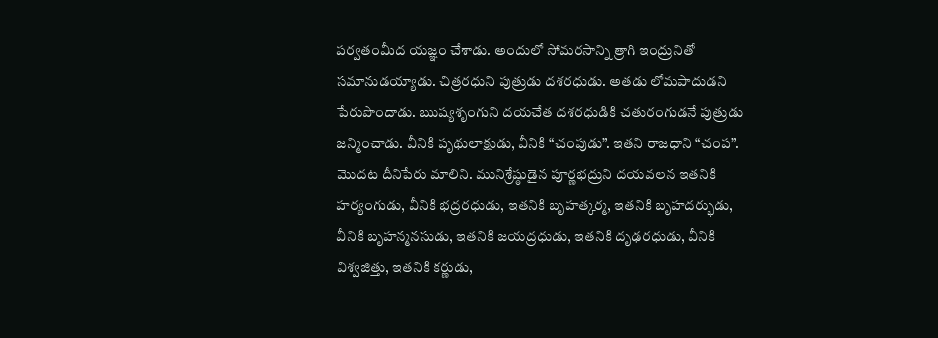పర్వతంమీద యజ్ఞం చేశాడు. అందులో సోమరసాన్ని త్రాగి ఇంద్రునితో సమానుడయ్యాడు. చిత్రరధుని పుత్రుడు దశరధుడు. అతడు లోమపాదుడని పేరుపొందాడు. ఋష్యశృంగుని దయచేత దశరధుడికి చతురంగుడనే పుత్రుడు జన్మించాడు. వీనికి పృథులాక్షుడు, వీనికి “చంపుడు”. ఇతని రాజధాని “చంప”. మొదట దీనిపేరు మాలిని. మునిశ్రేష్ఠుడైన పూర్ణభద్రుని దయవలన ఇతనికి హర్యంగుడు, వీనికి భద్రరధుడు, ఇతనికి బృహత్కర్మ, ఇతనికి బృహదర్భుడు, వీనికి బృహన్మనసుడు, ఇతనికి జయద్రధుడు, ఇతనికి దృఢరధుడు, వీనికి విశ్వజిత్తు, ఇతనికి కర్ణుడు,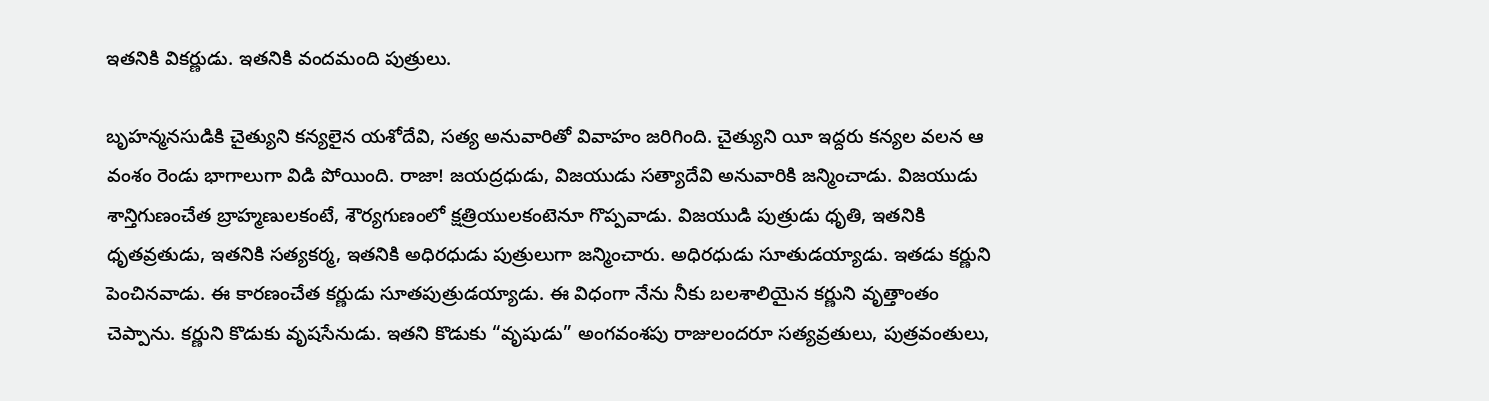ఇతనికి వికర్ణుడు. ఇతనికి వందమంది పుత్రులు.

బృహన్మనసుడికి చైత్యుని కన్యలైన యశోదేవి, సత్య అనువారితో వివాహం జరిగింది. చైత్యుని యీ ఇద్దరు కన్యల వలన ఆ వంశం రెండు భాగాలుగా విడి పోయింది. రాజా! జయద్రధుడు, విజయుడు సత్యాదేవి అనువారికి జన్మించాడు. విజయుడు శాన్తిగుణంచేత బ్రాహ్మణులకంటే, శౌర్యగుణంలో క్షత్రియులకంటెనూ గొప్పవాడు. విజయుడి పుత్రుడు ధృతి, ఇతనికి ధృతవ్రతుడు, ఇతనికి సత్యకర్మ, ఇతనికి అధిరధుడు పుత్రులుగా జన్మించారు. అధిరధుడు సూతుడయ్యాడు. ఇతడు కర్ణుని పెంచినవాడు. ఈ కారణంచేత కర్ణుడు సూతపుత్రుడయ్యాడు. ఈ విధంగా నేను నీకు బలశాలియైన కర్ణుని వృత్తాంతం చెప్పాను. కర్ణుని కొడుకు వృషసేనుడు. ఇతని కొడుకు “వృషుడు” అంగవంశపు రాజులందరూ సత్యవ్రతులు, పుత్రవంతులు,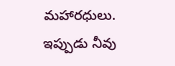మహారధులు. ఇప్పుడు నీవు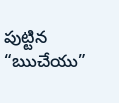పుట్టిన “ఋచేయు”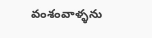వంశంవాళ్ళను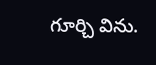గూర్చి విను.